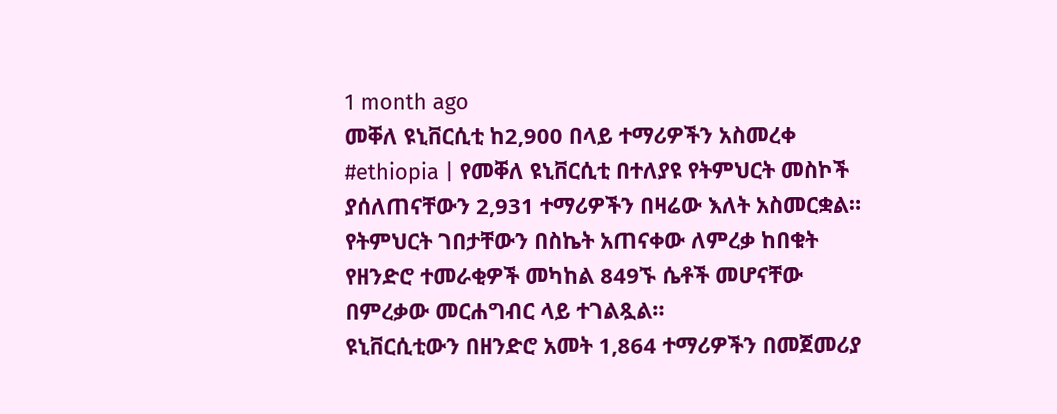1 month ago
መቐለ ዩኒቨርሲቲ ከ2,900 በላይ ተማሪዎችን አስመረቀ
#ethiopia | የመቐለ ዩኒቨርሲቲ በተለያዩ የትምህርት መስኮች ያሰለጠናቸውን 2,931 ተማሪዎችን በዛሬው እለት አስመርቋል።
የትምህርት ገበታቸውን በስኬት አጠናቀው ለምረቃ ከበቁት የዘንድሮ ተመራቂዎች መካከል 849ኙ ሴቶች መሆናቸው
በምረቃው መርሐግብር ላይ ተገልጿል።
ዩኒቨርሲቲውን በዘንድሮ አመት 1,864 ተማሪዎችን በመጀመሪያ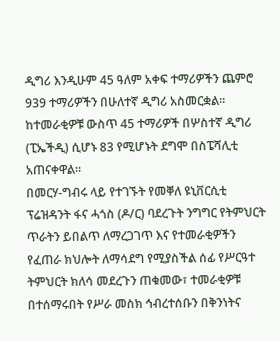ዲግሪ እንዲሁም 45 ዓለም አቀፍ ተማሪዎችን ጨምሮ 939 ተማሪዎችን በሁለተኛ ዲግሪ አስመርቋል።
ከተመራቂዎቹ ውስጥ 45 ተማሪዎች በሦስተኛ ዲግሪ (ፒኤችዲ) ሲሆኑ 83 የሚሆኑት ደግሞ በስፔሻሊቲ አጠናቀዋል።
በመርሃ-ግብሩ ላይ የተገኙት የመቐለ ዩኒቨርሲቲ ፕሬዝዳንት ፋና ሓጎስ (ዶ/ር) ባደረጉት ንግግር የትምህርት ጥራትን ይበልጥ ለማረጋገጥ እና የተመራቂዎችን የፈጠራ ክህሎት ለማሳደግ የሚያስችል ሰፊ የሥርዓተ ትምህርት ክለሳ መደረጉን ጠቁመው፣ ተመራቂዎቹ በተሰማሩበት የሥራ መስክ ኅብረተሰቡን በቅንነትና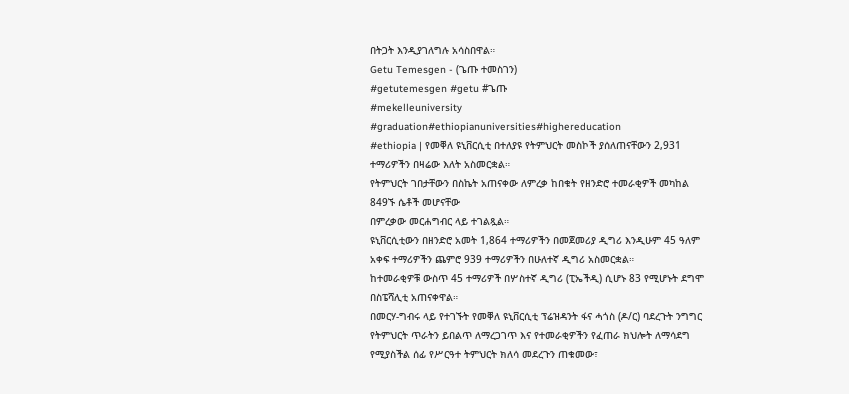በትጋት እንዲያገለግሉ አሳስበዋል።
Getu Temesgen - (ጌጡ ተመስገን)
#getutemesgen #getu #ጌጡ
#mekelleuniversity #graduation#ethiopianuniversities#highereducation
#ethiopia | የመቐለ ዩኒቨርሲቲ በተለያዩ የትምህርት መስኮች ያሰለጠናቸውን 2,931 ተማሪዎችን በዛሬው እለት አስመርቋል።
የትምህርት ገበታቸውን በስኬት አጠናቀው ለምረቃ ከበቁት የዘንድሮ ተመራቂዎች መካከል 849ኙ ሴቶች መሆናቸው
በምረቃው መርሐግብር ላይ ተገልጿል።
ዩኒቨርሲቲውን በዘንድሮ አመት 1,864 ተማሪዎችን በመጀመሪያ ዲግሪ እንዲሁም 45 ዓለም አቀፍ ተማሪዎችን ጨምሮ 939 ተማሪዎችን በሁለተኛ ዲግሪ አስመርቋል።
ከተመራቂዎቹ ውስጥ 45 ተማሪዎች በሦስተኛ ዲግሪ (ፒኤችዲ) ሲሆኑ 83 የሚሆኑት ደግሞ በስፔሻሊቲ አጠናቀዋል።
በመርሃ-ግብሩ ላይ የተገኙት የመቐለ ዩኒቨርሲቲ ፕሬዝዳንት ፋና ሓጎስ (ዶ/ር) ባደረጉት ንግግር የትምህርት ጥራትን ይበልጥ ለማረጋገጥ እና የተመራቂዎችን የፈጠራ ክህሎት ለማሳደግ የሚያስችል ሰፊ የሥርዓተ ትምህርት ክለሳ መደረጉን ጠቁመው፣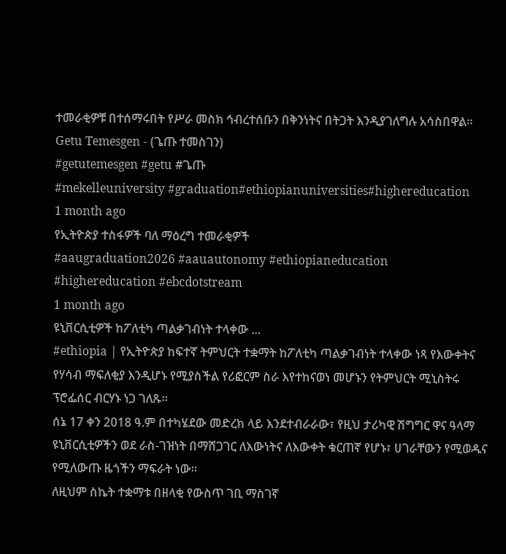ተመራቂዎቹ በተሰማሩበት የሥራ መስክ ኅብረተሰቡን በቅንነትና በትጋት እንዲያገለግሉ አሳስበዋል።
Getu Temesgen - (ጌጡ ተመስገን)
#getutemesgen #getu #ጌጡ
#mekelleuniversity #graduation#ethiopianuniversities#highereducation
1 month ago
የኢትዮጵያ ተስፋዎች ባለ ማዕረግ ተመራቂዎች
#aaugraduation2026 #aauautonomy #ethiopianeducation #highereducation #ebcdotstream
1 month ago
ዩኒቨርሲቲዎች ከፖለቲካ ጣልቃገብነት ተላቀው ...
#ethiopia | የኢትዮጵያ ከፍተኛ ትምህርት ተቋማት ከፖለቲካ ጣልቃገብነት ተላቀው ነጻ የእውቀትና የሃሳብ ማፍለቂያ እንዲሆኑ የሚያስችል የሪፎርም ስራ እየተከናወነ መሆኑን የትምህርት ሚኒስትሩ ፕሮፌሰር ብርሃኑ ነጋ ገለጹ።
ሰኔ 17 ቀን 2018 ዓ.ም በተካሄደው መድረክ ላይ እንደተብራራው፣ የዚህ ታሪካዊ ሽግግር ዋና ዓላማ ዩኒቨርሲቲዎችን ወደ ራስ-ገዝነት በማሸጋገር ለእውነትና ለእውቀት ቁርጠኛ የሆኑ፣ ሀገራቸውን የሚወዱና የሚለውጡ ዜጎችን ማፍራት ነው።
ለዚህም ስኬት ተቋማቱ በዘላቂ የውስጥ ገቢ ማስገኛ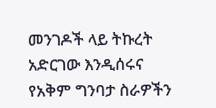መንገዶች ላይ ትኩረት አድርገው እንዲሰሩና የአቅም ግንባታ ስራዎችን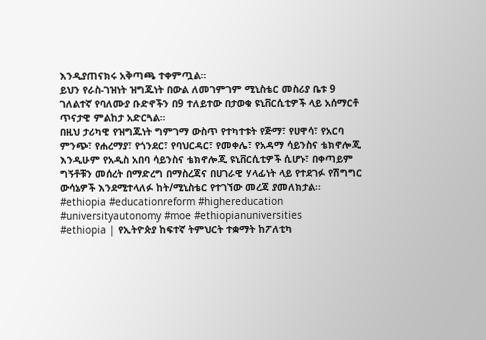እንዲያጠናክሩ አቅጣጫ ተቀምጧል።
ይህን የራስ-ገዝነት ዝግጁነት በውል ለመገምገም ሚኒስቴር መስሪያ ቤቱ 9 ገለልተኛ የባለሙያ ቡድኖችን በ9 ተለይተው በታወቁ ዩኒቨርሲቲዎች ላይ አሰማርቶ ጥናታዊ ምልከታ አድርጓል።
በዚህ ታሪካዊ የዝግጁነት ግምገማ ውስጥ የተካተቱት የጅማ፣ የሀዋሳ፣ የአርባ ምንጭ፣ የሐረማያ፣ የጎንደር፣ የባህርዳር፣ የመቀሌ፣ የአዳማ ሳይንስና ቴክኖሎጂ እንዲሁም የአዲስ አበባ ሳይንስና ቴክኖሎጂ ዩኒቨርሲቲዎች ሲሆኑ፣ በቀጣይም ግኝቶቹን መሰረት በማድረግ በማስረጃና በሀገራዊ ሃላፊነት ላይ የተደገፉ የሽግግር ውሳኔዎች እንደሚተላለፉ ከት/ሚኒስቴር የተገኘው መረጃ ያመለክታል፡፡
#ethiopia #educationreform #highereducation #universityautonomy #moe #ethiopianuniversities
#ethiopia | የኢትዮጵያ ከፍተኛ ትምህርት ተቋማት ከፖለቲካ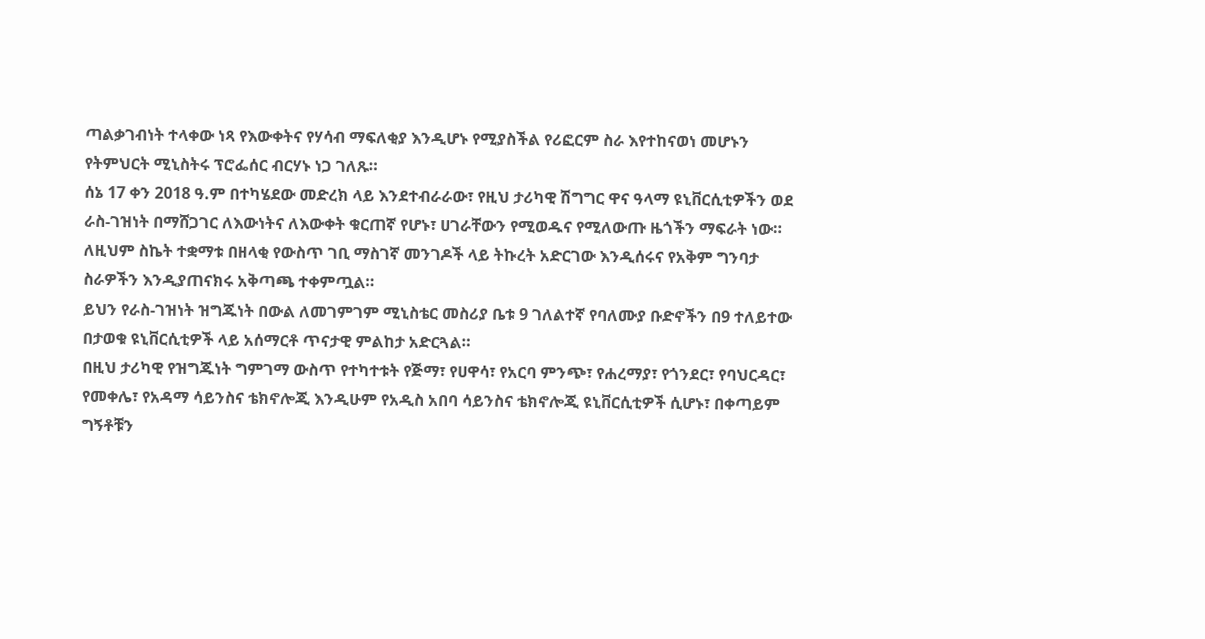ጣልቃገብነት ተላቀው ነጻ የእውቀትና የሃሳብ ማፍለቂያ እንዲሆኑ የሚያስችል የሪፎርም ስራ እየተከናወነ መሆኑን የትምህርት ሚኒስትሩ ፕሮፌሰር ብርሃኑ ነጋ ገለጹ።
ሰኔ 17 ቀን 2018 ዓ.ም በተካሄደው መድረክ ላይ እንደተብራራው፣ የዚህ ታሪካዊ ሽግግር ዋና ዓላማ ዩኒቨርሲቲዎችን ወደ ራስ-ገዝነት በማሸጋገር ለእውነትና ለእውቀት ቁርጠኛ የሆኑ፣ ሀገራቸውን የሚወዱና የሚለውጡ ዜጎችን ማፍራት ነው።
ለዚህም ስኬት ተቋማቱ በዘላቂ የውስጥ ገቢ ማስገኛ መንገዶች ላይ ትኩረት አድርገው እንዲሰሩና የአቅም ግንባታ ስራዎችን እንዲያጠናክሩ አቅጣጫ ተቀምጧል።
ይህን የራስ-ገዝነት ዝግጁነት በውል ለመገምገም ሚኒስቴር መስሪያ ቤቱ 9 ገለልተኛ የባለሙያ ቡድኖችን በ9 ተለይተው በታወቁ ዩኒቨርሲቲዎች ላይ አሰማርቶ ጥናታዊ ምልከታ አድርጓል።
በዚህ ታሪካዊ የዝግጁነት ግምገማ ውስጥ የተካተቱት የጅማ፣ የሀዋሳ፣ የአርባ ምንጭ፣ የሐረማያ፣ የጎንደር፣ የባህርዳር፣ የመቀሌ፣ የአዳማ ሳይንስና ቴክኖሎጂ እንዲሁም የአዲስ አበባ ሳይንስና ቴክኖሎጂ ዩኒቨርሲቲዎች ሲሆኑ፣ በቀጣይም ግኝቶቹን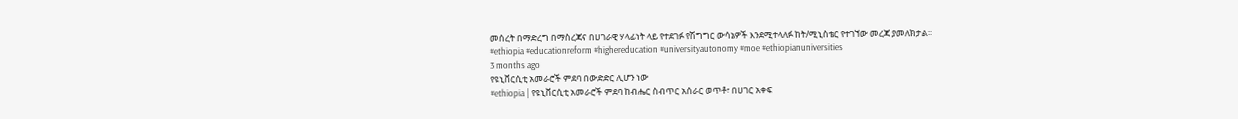መሰረት በማድረግ በማስረጃና በሀገራዊ ሃላፊነት ላይ የተደገፉ የሽግግር ውሳኔዎች እንደሚተላለፉ ከት/ሚኒስቴር የተገኘው መረጃ ያመለክታል፡፡
#ethiopia #educationreform #highereducation #universityautonomy #moe #ethiopianuniversities
3 months ago
የዩኒቨርሲቲ አመራሮች ምደባ በውድድር ሊሆን ነው
#ethiopia | የዩኒቨርሲቲ አመራሮች ምደባ ከብሔር ስብጥር አሰራር ወጥቶ፣ በሀገር አቀፍ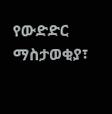የውድድር ማስታወቂያ፣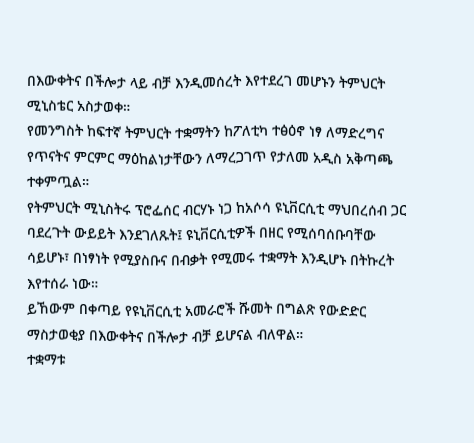በእውቀትና በችሎታ ላይ ብቻ እንዲመሰረት እየተደረገ መሆኑን ትምህርት ሚኒስቴር አስታወቀ።
የመንግስት ከፍተኛ ትምህርት ተቋማትን ከፖለቲካ ተፅዕኖ ነፃ ለማድረግና የጥናትና ምርምር ማዕከልነታቸውን ለማረጋገጥ የታለመ አዲስ አቅጣጫ ተቀምጧል።
የትምህርት ሚኒስትሩ ፕሮፌሰር ብርሃኑ ነጋ ከአሶሳ ዩኒቨርሲቲ ማህበረሰብ ጋር ባደረጉት ውይይት እንደገለጹት፤ ዩኒቨርሲቲዎች በዘር የሚሰባሰቡባቸው ሳይሆኑ፣ በነፃነት የሚያስቡና በብቃት የሚመሩ ተቋማት እንዲሆኑ በትኩረት እየተሰራ ነው።
ይኸውም በቀጣይ የዩኒቨርሲቲ አመራሮች ሹመት በግልጽ የውድድር ማስታወቂያ በእውቀትና በችሎታ ብቻ ይሆናል ብለዋል።
ተቋማቱ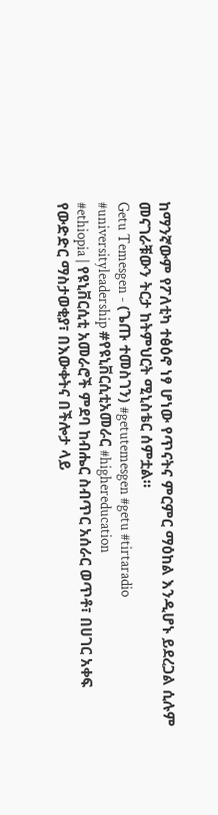ከማንኛውም የፖለቲካ ተፅዕኖ ነፃ ሆነው የጥናትና ምርምር ማዕከል እንዲሆኑ ይደረጋል ሲሉም መናገራቹውን ትርታ ከትምህርት ሚኒስቴር ሰምቷል።
Getu Temesgen - (ጌጡ ተመስገን) #getutemesgen #getu #tirtaradio #universityleadership #የዩኒቨርሲቲአመራር #highereducation
#ethiopia | የዩኒቨርሲቲ አመራሮች ምደባ ከብሔር ስብጥር አሰራር ወጥቶ፣ በሀገር አቀፍ የውድድር ማስታወቂያ፣ በእውቀትና በችሎታ ላይ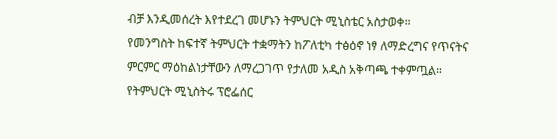ብቻ እንዲመሰረት እየተደረገ መሆኑን ትምህርት ሚኒስቴር አስታወቀ።
የመንግስት ከፍተኛ ትምህርት ተቋማትን ከፖለቲካ ተፅዕኖ ነፃ ለማድረግና የጥናትና ምርምር ማዕከልነታቸውን ለማረጋገጥ የታለመ አዲስ አቅጣጫ ተቀምጧል።
የትምህርት ሚኒስትሩ ፕሮፌሰር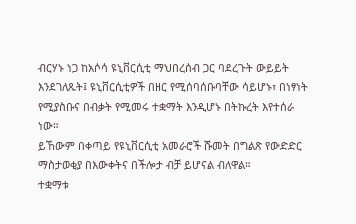ብርሃኑ ነጋ ከአሶሳ ዩኒቨርሲቲ ማህበረሰብ ጋር ባደረጉት ውይይት እንደገለጹት፤ ዩኒቨርሲቲዎች በዘር የሚሰባሰቡባቸው ሳይሆኑ፣ በነፃነት የሚያስቡና በብቃት የሚመሩ ተቋማት እንዲሆኑ በትኩረት እየተሰራ ነው።
ይኸውም በቀጣይ የዩኒቨርሲቲ አመራሮች ሹመት በግልጽ የውድድር ማስታወቂያ በእውቀትና በችሎታ ብቻ ይሆናል ብለዋል።
ተቋማቱ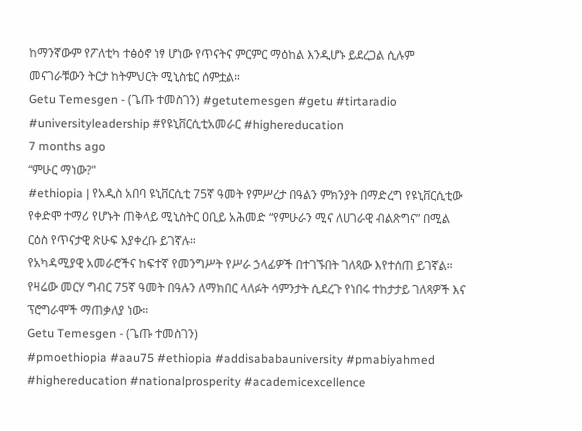ከማንኛውም የፖለቲካ ተፅዕኖ ነፃ ሆነው የጥናትና ምርምር ማዕከል እንዲሆኑ ይደረጋል ሲሉም መናገራቹውን ትርታ ከትምህርት ሚኒስቴር ሰምቷል።
Getu Temesgen - (ጌጡ ተመስገን) #getutemesgen #getu #tirtaradio #universityleadership #የዩኒቨርሲቲአመራር #highereducation
7 months ago
“ምሁር ማነው?"
#ethiopia | የአዲስ አበባ ዩኒቨርሲቲ 75ኛ ዓመት የምሥረታ በዓልን ምክንያት በማድረግ የዩኒቨርሲቲው የቀድሞ ተማሪ የሆኑት ጠቅላይ ሚኒስትር ዐቢይ አሕመድ “የምሁራን ሚና ለሀገራዊ ብልጽግና” በሚል ርዕስ የጥናታዊ ጽሁፍ እያቀረቡ ይገኛሉ።
የአካዳሚያዊ አመራሮችና ከፍተኛ የመንግሥት የሥራ ኃላፊዎች በተገኙበት ገለጻው እየተሰጠ ይገኛል።
የዛሬው መርሃ ግብር 75ኛ ዓመት በዓሉን ለማክበር ላለፉት ሳምንታት ሲደረጉ የነበሩ ተከታታይ ገለጻዎች እና ፕሮግራሞች ማጠቃለያ ነው።
Getu Temesgen - (ጌጡ ተመስገን)
#pmoethiopia #aau75 #ethiopia #addisababauniversity #pmabiyahmed #highereducation #nationalprosperity #academicexcellence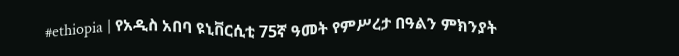#ethiopia | የአዲስ አበባ ዩኒቨርሲቲ 75ኛ ዓመት የምሥረታ በዓልን ምክንያት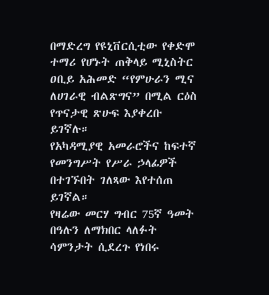በማድረግ የዩኒቨርሲቲው የቀድሞ ተማሪ የሆኑት ጠቅላይ ሚኒስትር ዐቢይ አሕመድ “የምሁራን ሚና ለሀገራዊ ብልጽግና” በሚል ርዕስ የጥናታዊ ጽሁፍ እያቀረቡ ይገኛሉ።
የአካዳሚያዊ አመራሮችና ከፍተኛ የመንግሥት የሥራ ኃላፊዎች በተገኙበት ገለጻው እየተሰጠ ይገኛል።
የዛሬው መርሃ ግብር 75ኛ ዓመት በዓሉን ለማክበር ላለፉት ሳምንታት ሲደረጉ የነበሩ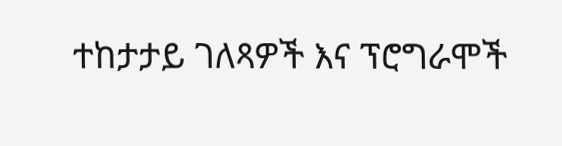ተከታታይ ገለጻዎች እና ፕሮግራሞች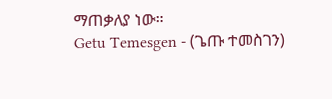ማጠቃለያ ነው።
Getu Temesgen - (ጌጡ ተመስገን)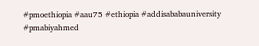#pmoethiopia #aau75 #ethiopia #addisababauniversity #pmabiyahmed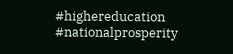#highereducation #nationalprosperity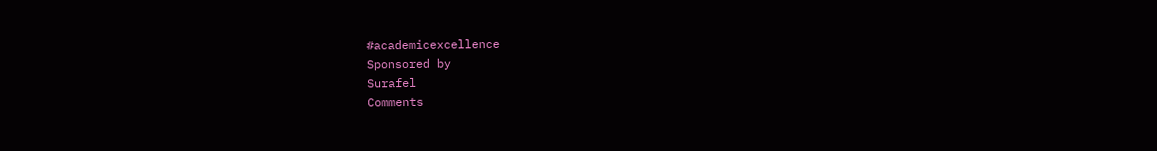#academicexcellence
Sponsored by
Surafel
Comments